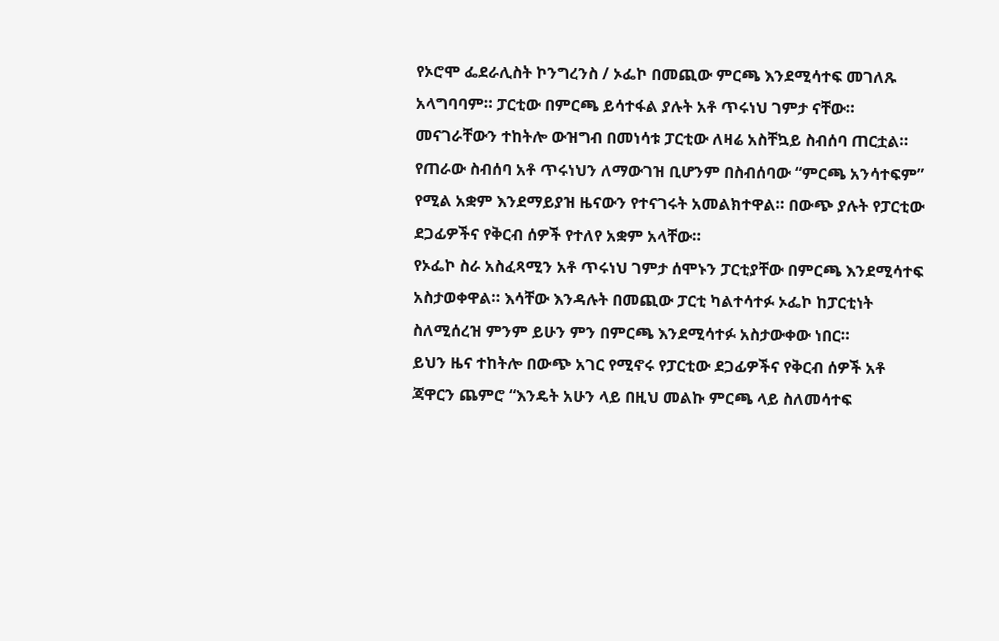የኦሮሞ ፌደራሊስት ኮንግረንስ / ኦፌኮ በመጪው ምርጫ እንደሚሳተፍ መገለጹ አላግባባም። ፓርቲው በምርጫ ይሳተፋል ያሉት አቶ ጥሩነህ ገምታ ናቸው። መናገራቸውን ተከትሎ ውዝግብ በመነሳቱ ፓርቲው ለዛሬ አስቸኳይ ስብሰባ ጠርቷል።
የጠራው ስብሰባ አቶ ጥሩነህን ለማውገዝ ቢሆንም በስብሰባው “ምርጫ አንሳተፍም” የሚል አቋም እንደማይያዝ ዜናውን የተናገሩት አመልክተዋል። በውጭ ያሉት የፓርቲው ደጋፊዎችና የቅርብ ሰዎች የተለየ አቋም አላቸው።
የኦፌኮ ስራ አስፈጻሚን አቶ ጥሩነህ ገምታ ሰሞኑን ፓርቲያቸው በምርጫ እንደሚሳተፍ አስታወቀዋል። እሳቸው እንዳሉት በመጪው ፓርቲ ካልተሳተፉ ኦፌኮ ከፓርቲነት ስለሚሰረዝ ምንም ይሁን ምን በምርጫ እንደሚሳተፉ አስታውቀው ነበር።
ይህን ዜና ተከትሎ በውጭ አገር የሚኖሩ የፓርቲው ደጋፊዎችና የቅርብ ሰዎች አቶ ጃዋርን ጨምሮ “እንዴት አሁን ላይ በዚህ መልኩ ምርጫ ላይ ስለመሳተፍ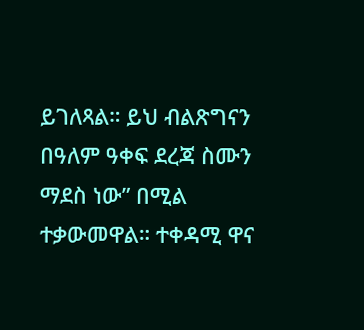ይገለጻል። ይህ ብልጽግናን በዓለም ዓቀፍ ደረጃ ስሙን ማደስ ነው” በሚል ተቃውመዋል። ተቀዳሚ ዋና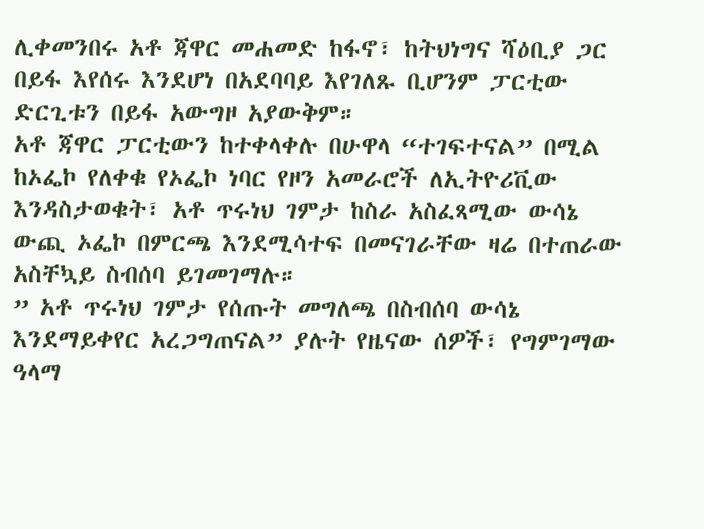ሊቀመንበሩ አቶ ጃዋር መሐመድ ከፋኖ፣ ከትህነግና ሻዕቢያ ጋር በይፋ እየሰሩ እንደሆነ በአደባባይ እየገለጹ ቢሆንም ፓርቲው ድርጊቱን በይፋ አውግዞ አያውቅም።
አቶ ጃዋር ፓርቲውን ከተቀላቀሉ በሁዋላ “ተገፍተናል” በሚል ከኦፌኮ የለቀቁ የኦፌኮ ነባር የዞን አመራሮች ለኢትዮሪቪው እንዳስታወቁት፣ አቶ ጥሩነህ ገምታ ከስራ አስፈጻሚው ውሳኔ ውጪ ኦፌኮ በምርጫ እንደሚሳተፍ በመናገራቸው ዛሬ በተጠራው አስቸኳይ ስብሰባ ይገመገማሉ።
” አቶ ጥሩነህ ገምታ የሰጡት መግለጫ በስብሰባ ውሳኔ እንደማይቀየር አረጋግጠናል” ያሉት የዜናው ሰዎች፣ የግምገማው ዓላማ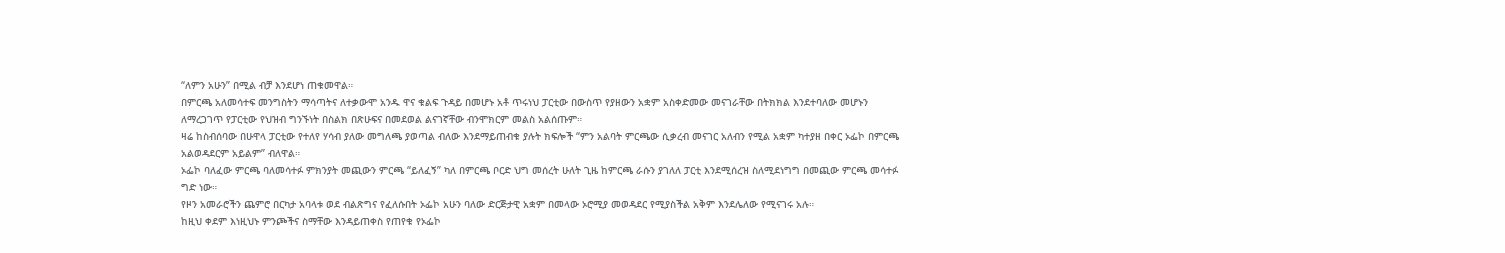“ለምን አሁን” በሚል ብቻ እንደሆነ ጠቁመዋል።
በምርጫ አለመሳተፍ መንግስትን ማሳጣትና ለተቃውሞ አንዱ ዋና ቁልፍ ጉዳይ በመሆኑ አቶ ጥሩነህ ፓርቲው በውስጥ የያዘውን አቋም አስቀድመው መናገራቸው በትክክል እንደተባለው መሆኑን ለማረጋገጥ የፓርቲው የህዝብ ግንኙነት በስልክ በጽሁፍና በመደወል ልናገኛቸው ብንሞክርም መልስ አልሰጡም።
ዛሬ ከስብሰባው በሁዋላ ፓርቲው የተለየ ሃሳብ ያለው መግለጫ ያወጣል ብለው እንደማይጠብቁ ያሉት ክፍሎች “ምን አልባት ምርጫው ሲቃረብ መናገር አለብን የሚል አቋም ካተያዘ በቀር ኦፌኮ በምርጫ አልወዳደርም አይልም” ብለዋል።
ኦፌኮ ባለፈው ምርጫ ባለመሳተፉ ምክንያት መጪውን ምርጫ “ይለፈኝ” ካለ በምርጫ ቦርድ ህግ መሰረት ሁለት ጊዜ ከምርጫ ራሱን ያገለለ ፓርቲ እንደሚሰረዝ ስለሚደነግግ በመጪው ምርጫ መሳተፉ ግድ ነው።
የዞን አመራሮችን ጨምሮ በርካታ አባላቱ ወደ ብልጽግና የፈለሱበት ኦፌኮ አሁን ባለው ድርጅታዊ አቋም በመላው ኦሮሚያ መወዳደር የሚያስችል አቅም እንደሌለው የሚናገሩ አሉ።
ከዚህ ቀደም እነዚህኑ ምንጮችና ስማቸው እንዳይጠቀስ የጠየቁ የኦፌኮ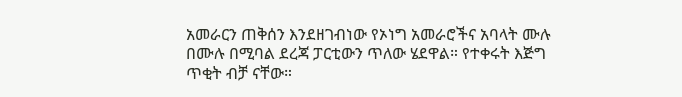አመራርን ጠቅሰን እንደዘገብነው የኦነግ አመራሮችና አባላት ሙሉ በሙሉ በሚባል ደረጃ ፓርቲውን ጥለው ሄደዋል። የተቀሩት እጅግ ጥቂት ብቻ ናቸው።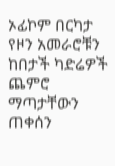ኦፊኮም በርካታ የዞን አመራሮቹን ከበታች ካድሬዎች ጨምሮ ማጣታቸውን ጠቀሰን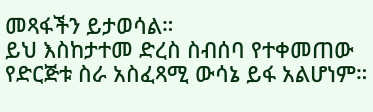መጻፋችን ይታወሳል።
ይህ እስከታተመ ድረስ ስብሰባ የተቀመጠው የድርጅቱ ስራ አስፈጻሚ ውሳኔ ይፋ አልሆነም።